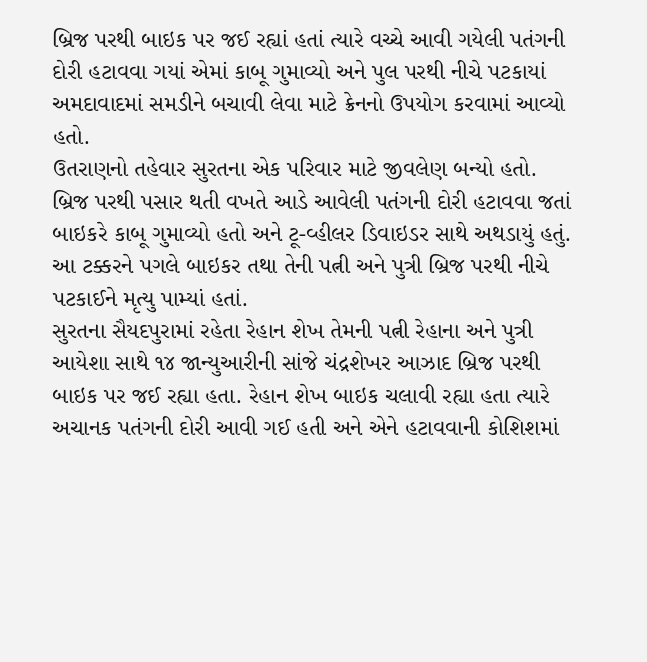બ્રિજ પરથી બાઇક પર જઈ રહ્યાં હતાં ત્યારે વચ્ચે આવી ગયેલી પતંગની દોરી હટાવવા ગયાં એમાં કાબૂ ગુમાવ્યો અને પુલ પરથી નીચે પટકાયાં
અમદાવાદમાં સમડીને બચાવી લેવા માટે ક્રેનનો ઉપયોગ કરવામાં આવ્યો હતો.
ઉતરાણનો તહેવાર સુરતના એક પરિવાર માટે જીવલેણ બન્યો હતો. બ્રિજ પરથી પસાર થતી વખતે આડે આવેલી પતંગની દોરી હટાવવા જતાં બાઇકરે કાબૂ ગુમાવ્યો હતો અને ટૂ-વ્હીલર ડિવાઇડર સાથે અથડાયું હતું. આ ટક્કરને પગલે બાઇકર તથા તેની પત્ની અને પુત્રી બ્રિજ પરથી નીચે પટકાઈને મૃત્યુ પામ્યાં હતાં.
સુરતના સૈયદપુરામાં રહેતા રેહાન શેખ તેમની પત્ની રેહાના અને પુત્રી આયેશા સાથે ૧૪ જાન્યુઆરીની સાંજે ચંદ્રશેખર આઝાદ બ્રિજ પરથી બાઇક પર જઈ રહ્યા હતા. રેહાન શેખ બાઇક ચલાવી રહ્યા હતા ત્યારે અચાનક પતંગની દોરી આવી ગઈ હતી અને એને હટાવવાની કોશિશમાં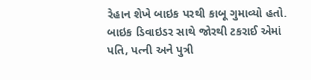રેહાન શેખે બાઇક પરથી કાબૂ ગુમાવ્યો હતો. બાઇક ડિવાઇડર સાથે જોરથી ટકરાઈ એમાં પતિ, પત્ની અને પુત્રી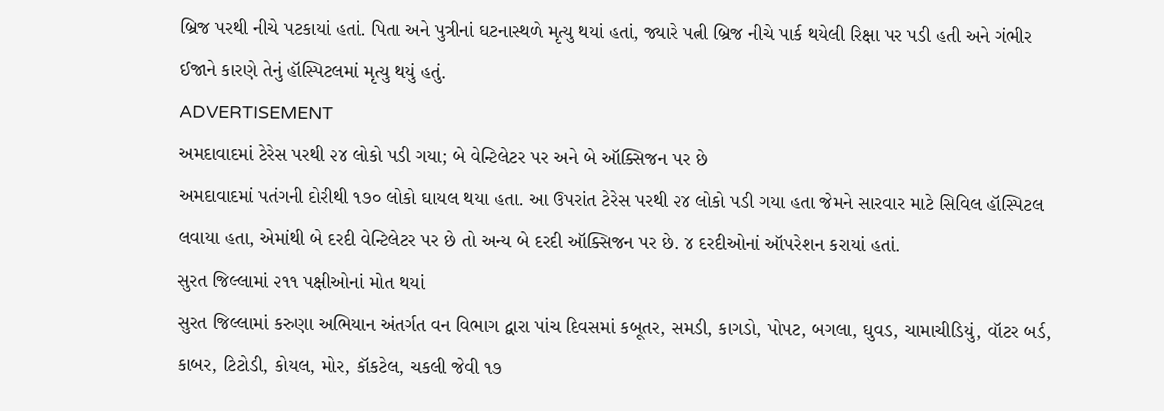બ્રિજ પરથી નીચે પટકાયાં હતાં. પિતા અને પુત્રીનાં ઘટનાસ્થળે મૃત્યુ થયાં હતાં, જ્યારે પત્ની બ્રિજ નીચે પાર્ક થયેલી રિક્ષા પર પડી હતી અને ગંભીર ઈજાને કારણે તેનું હૉસ્પિટલમાં મૃત્યુ થયું હતું.
ADVERTISEMENT
અમદાવાદમાં ટેરેસ પરથી ૨૪ લોકો પડી ગયા; બે વેન્ટિલેટર પર અને બે ઑક્સિજન પર છે
અમદાવાદમાં પતંગની દોરીથી ૧૭૦ લોકો ઘાયલ થયા હતા. આ ઉપરાંત ટેરેસ પરથી ૨૪ લોકો પડી ગયા હતા જેમને સારવાર માટે સિવિલ હૉસ્પિટલ લવાયા હતા, એમાંથી બે દરદી વેન્ટિલેટર પર છે તો અન્ય બે દરદી ઑક્સિજન પર છે. ૪ દરદીઓનાં ઑપરેશન કરાયાં હતાં.
સુરત જિલ્લામાં ૨૧૧ પક્ષીઓનાં મોત થયાં
સુરત જિલ્લામાં કરુણા અભિયાન અંતર્ગત વન વિભાગ દ્વારા પાંચ દિવસમાં કબૂતર, સમડી, કાગડો, પોપટ, બગલા, ઘુવડ, ચામાચીડિયું, વૉટર બર્ડ, કાબર, ટિટોડી, કોયલ, મોર, કૉકટેલ, ચકલી જેવી ૧૭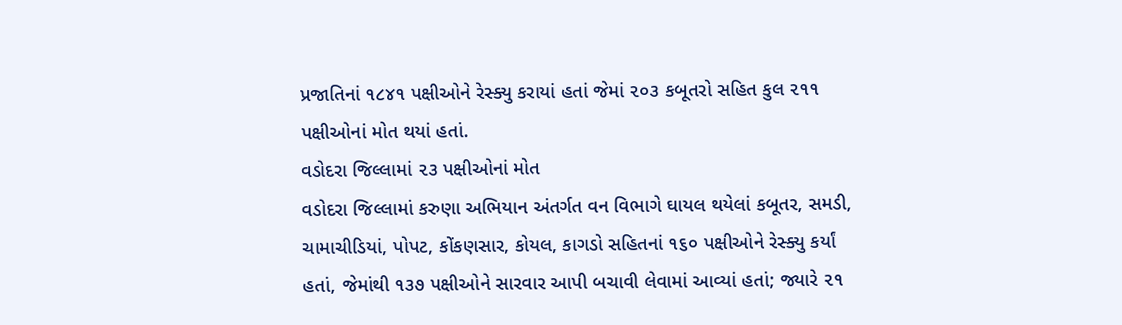પ્રજાતિનાં ૧૮૪૧ પક્ષીઓને રેસ્ક્યુ કરાયાં હતાં જેમાં ૨૦૩ કબૂતરો સહિત કુલ ૨૧૧ પક્ષીઓનાં મોત થયાં હતાં.
વડોદરા જિલ્લામાં ૨૩ પક્ષીઓનાં મોત
વડોદરા જિલ્લામાં કરુણા અભિયાન અંતર્ગત વન વિભાગે ઘાયલ થયેલાં કબૂતર, સમડી, ચામાચીડિયાં, પોપટ, કોંકણસાર, કોયલ, કાગડો સહિતનાં ૧૬૦ પક્ષીઓને રેસ્ક્યુ કર્યાં હતાં, જેમાંથી ૧૩૭ પક્ષીઓને સારવાર આપી બચાવી લેવામાં આવ્યાં હતાં; જ્યારે ૨૧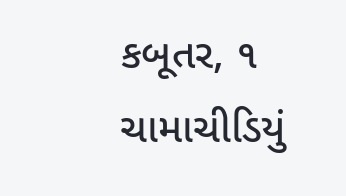કબૂતર, ૧ ચામાચીડિયું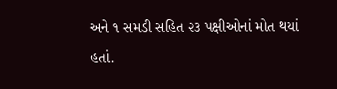અને ૧ સમડી સહિત ૨૩ પક્ષીઓનાં મોત થયાં હતાં.